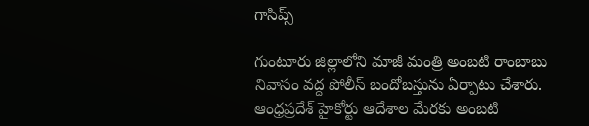గాసిప్స్

గుంటూరు జిల్లాలోని మాజీ మంత్రి అంబటి రాంబాబు నివాసం వద్ద పోలీస్ బందోబస్తును ఏర్పాటు చేశారు. ఆంధ్రప్రదేశ్ హైకోర్టు ఆదేశాల మేరకు అంబటి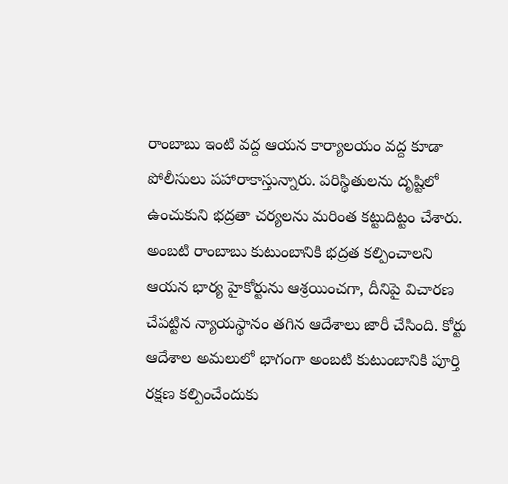రాంబాబు ఇంటి వద్ద ఆయన కార్యాలయం వద్ద కూడా పోలీసులు పహారాకాస్తున్నారు. పరిస్థితులను దృష్టిలో ఉంచుకుని భద్రతా చర్యలను మరింత కట్టుదిట్టం చేశారు.
అంబటి రాంబాబు కుటుంబానికి భద్రత కల్పించాలని ఆయన భార్య హైకోర్టును ఆశ్రయించగా, దీనిపై విచారణ చేపట్టిన న్యాయస్థానం తగిన ఆదేశాలు జారీ చేసింది. కోర్టు ఆదేశాల అమలులో భాగంగా అంబటి కుటుంబానికి పూర్తి రక్షణ కల్పించేందుకు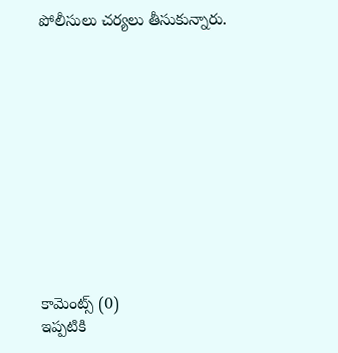పోలీసులు చర్యలు తీసుకున్నారు.











కామెంట్స్ (0)
ఇప్పటికి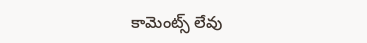కామెంట్స్ లేవు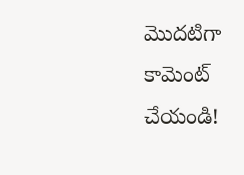మొదటిగా కామెంట్ చేయండి!